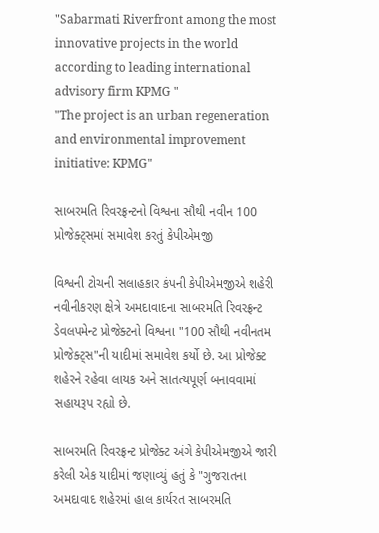"Sabarmati Riverfront among the most innovative projects in the world according to leading international advisory firm KPMG "
"The project is an urban regeneration and environmental improvement initiative: KPMG"

સાબરમતિ રિવરફ્રન્ટનો વિશ્વના સૌથી નવીન 100 પ્રોજેક્ટ્સમાં સમાવેશ કરતું કેપીએમજી

વિશ્વની ટોચની સલાહકાર કંપની કેપીએમજીએ શહેરી નવીનીકરણ ક્ષેત્રે અમદાવાદના સાબરમતિ રિવરફ્રન્ટ ડેવલપમેન્ટ પ્રોજેક્ટનો વિશ્વના "100 સૌથી નવીનતમ પ્રોજેક્ટ્સ"ની યાદીમાં સમાવેશ કર્યો છે. આ પ્રોજેક્ટ શહેરને રહેવા લાયક અને સાતત્યપૂર્ણ બનાવવામાં સહાયરૂપ રહ્યો છે.

સાબરમતિ રિવરફ્રન્ટ પ્રોજેક્ટ અંગે કેપીએમજીએ જારી કરેલી એક યાદીમાં જણાવ્યું હતું કે "ગુજરાતના અમદાવાદ શહેરમાં હાલ કાર્યરત સાબરમતિ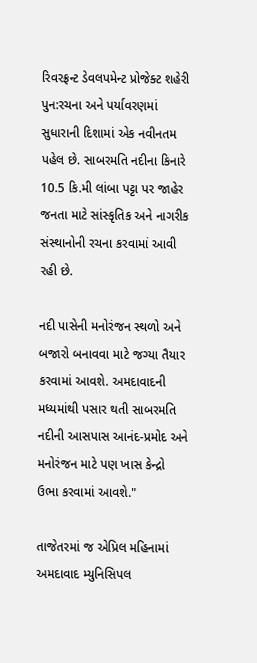રિવરફ્રન્ટ ડેવલપમેન્ટ પ્રોજેક્ટ શહેરી પુન:રચના અને પર્યાવરણમાં સુધારાની દિશામાં એક નવીનતમ પહેલ છે. સાબરમતિ નદીના કિનારે 10.5 કિ.મી લાંબા પટ્ટા પર જાહેર જનતા માટે સાંસ્કૃતિક અને નાગરીક સંસ્થાનોની રચના કરવામાં આવી રહી છે.

નદી પાસેની મનોરંજન સ્થળો અને બજારો બનાવવા માટે જગ્યા તૈયાર કરવામાં આવશે. અમદાવાદની મધ્યમાંથી પસાર થતી સાબરમતિ નદીની આસપાસ આનંદ-પ્રમોદ અને મનોરંજન માટે પણ ખાસ કેન્દ્રો ઉભા કરવામાં આવશે."

તાજેતરમાં જ એપ્રિલ મહિનામાં અમદાવાદ મ્યુનિસિપલ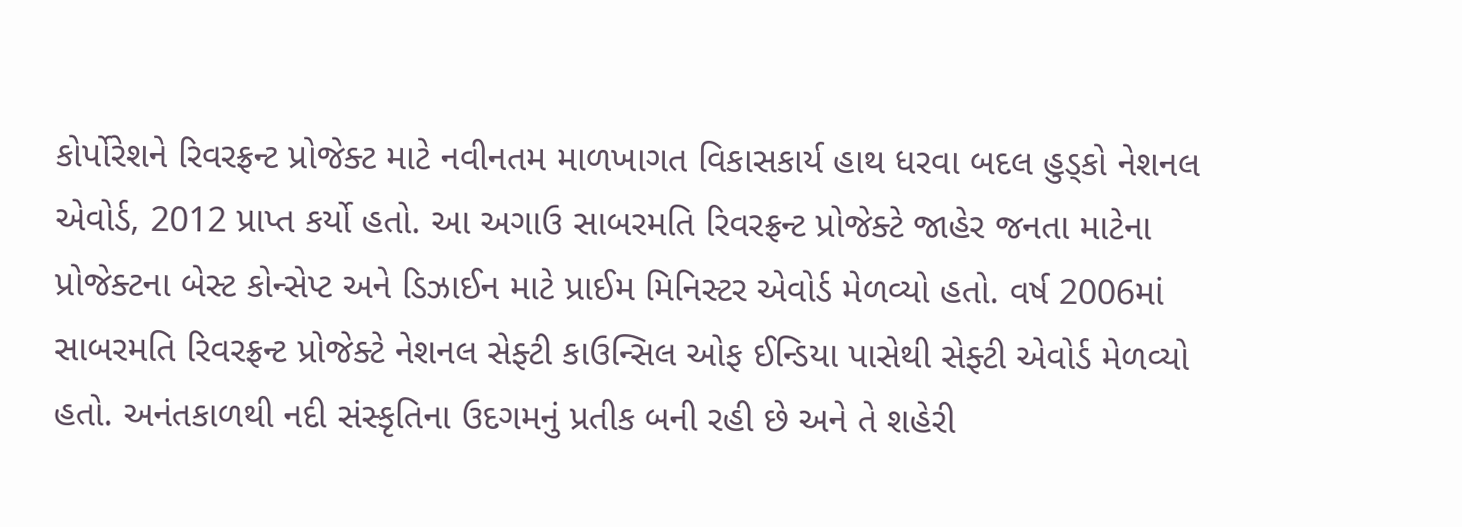કોર્પોરેશને રિવરફ્રન્ટ પ્રોજેક્ટ માટે નવીનતમ માળખાગત વિકાસકાર્ય હાથ ધરવા બદલ હુડ્કો નેશનલ એવોર્ડ, 2012 પ્રાપ્ત કર્યો હતો. આ અગાઉ સાબરમતિ રિવરફ્રન્ટ પ્રોજેક્ટે જાહેર જનતા માટેના પ્રોજેક્ટના બેસ્ટ કોન્સેપ્ટ અને ડિઝાઈન માટે પ્રાઈમ મિનિસ્ટર એવોર્ડ મેળવ્યો હતો. વર્ષ 2006માં સાબરમતિ રિવરફ્રન્ટ પ્રોજેક્ટે નેશનલ સેફ્ટી કાઉન્સિલ ઓફ ઈન્ડિયા પાસેથી સેફ્ટી એવોર્ડ મેળવ્યો હતો. અનંતકાળથી નદી સંસ્કૃતિના ઉદગમનું પ્રતીક બની રહી છે અને તે શહેરી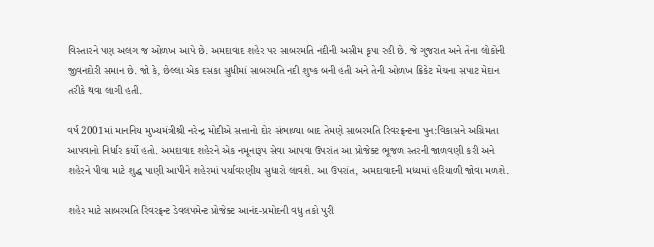વિસ્તારને પણ અલગ જ ઓળખ આપે છે. અમદાવાદ શહેર પર સાબરમતિ નદીની અસીમ કૃપા રહી છે. જે ગુજરાત અને તેના લોકોની જીવનદોરી સમાન છે. જો કે, છેલ્લા એક દસકા સુધીમાં સાબરમતિ નદી શુષ્ક બની હતી અને તેની ઓળખ ક્રિકેટ મેચના સપાટ મેદાન તરીકે થવા લાગી હતી.

વર્ષ 2001માં માનનિય મુખ્યમંત્રીશ્રી નરેન્દ્ર મોદીએ સત્તાનો દોર સંભાળ્યા બાદ તેમણે સાબરમતિ રિવરફ્રન્ટના પુન:વિકાસને અગ્રિમતા આપવાનો નિર્ધાર કર્યો હતો. અમદાવાદ શહેરને એક નમૂનારૂપ સેવા આપવા ઉપરાંત આ પ્રોજેક્ટ ભૂજળ સ્તરની જાળવણી કરી અને શહેરને પીવા માટે શુદ્ધ પાણી આપીને શહેરમાં પર્યાવરણીય સુધારો લાવશે. આ ઉપરાંત, અમદાવાદની મધ્યમાં હરિયાળી જોવા મળશે.

શહેર માટે સાબરમતિ રિવરફ્રન્ટ ડેવલપમેન્ટ પ્રોજેક્ટ આનંદ-પ્રમોદની વધુ તકો પુરી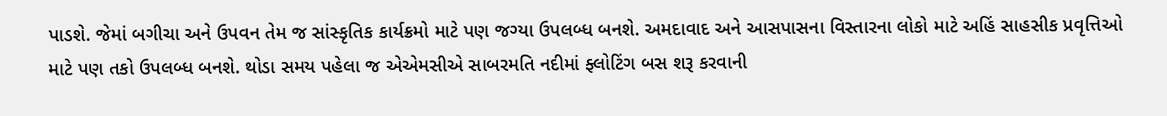પાડશે. જેમાં બગીચા અને ઉપવન તેમ જ સાંસ્કૃતિક કાર્યક્રમો માટે પણ જગ્યા ઉપલબ્ધ બનશે. અમદાવાદ અને આસપાસના વિસ્તારના લોકો માટે અહિં સાહસીક પ્રવૃત્તિઓ માટે પણ તકો ઉપલબ્ધ બનશે. થોડા સમય પહેલા જ એએમસીએ સાબરમતિ નદીમાં ફ્લોટિંગ બસ શરૂ કરવાની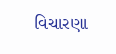વિચારણા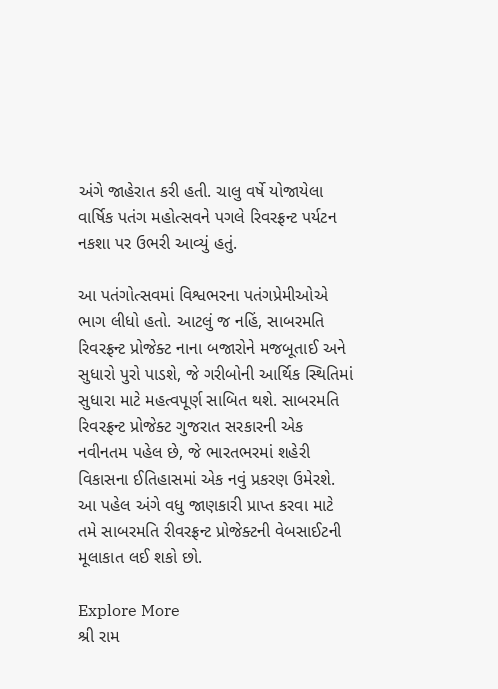અંગે જાહેરાત કરી હતી. ચાલુ વર્ષે યોજાયેલા વાર્ષિક પતંગ મહોત્સવને પગલે રિવરફ્રન્ટ પર્યટન નકશા પર ઉભરી આવ્યું હતું.

આ પતંગોત્સવમાં વિશ્વભરના પતંગપ્રેમીઓએ ભાગ લીધો હતો. આટલું જ નહિં, સાબરમતિ રિવરફ્રન્ટ પ્રોજેક્ટ નાના બજારોને મજબૂતાઈ અને સુધારો પુરો પાડશે, જે ગરીબોની આર્થિક સ્થિતિમાં સુધારા માટે મહત્વપૂર્ણ સાબિત થશે. સાબરમતિ રિવરફ્રન્ટ પ્રોજેક્ટ ગુજરાત સરકારની એક નવીનતમ પહેલ છે, જે ભારતભરમાં શહેરી વિકાસના ઈતિહાસમાં એક નવું પ્રકરણ ઉમેરશે. આ પહેલ અંગે વધુ જાણકારી પ્રાપ્ત કરવા માટે તમે સાબરમતિ રીવરફ્રન્ટ પ્રોજેક્ટની વેબસાઈટની મૂલાકાત લઈ શકો છો.

Explore More
શ્રી રામ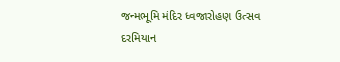જન્મભૂમિ મંદિર ધ્વજારોહણ ઉત્સવ દરમિયાન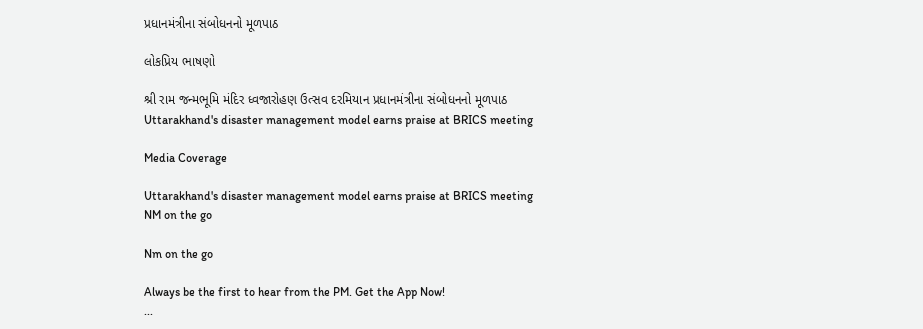પ્રધાનમંત્રીના સંબોધનનો મૂળપાઠ

લોકપ્રિય ભાષણો

શ્રી રામ જન્મભૂમિ મંદિર ધ્વજારોહણ ઉત્સવ દરમિયાન પ્રધાનમંત્રીના સંબોધનનો મૂળપાઠ
Uttarakhand's disaster management model earns praise at BRICS meeting

Media Coverage

Uttarakhand's disaster management model earns praise at BRICS meeting
NM on the go

Nm on the go

Always be the first to hear from the PM. Get the App Now!
...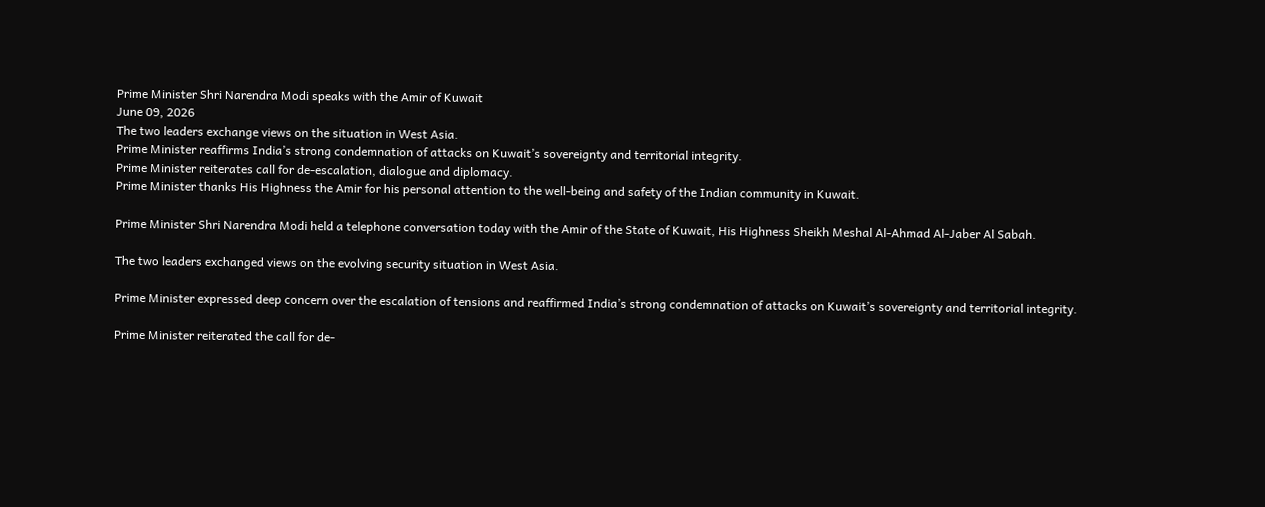Prime Minister Shri Narendra Modi speaks with the Amir of Kuwait
June 09, 2026
The two leaders exchange views on the situation in West Asia.
Prime Minister reaffirms India’s strong condemnation of attacks on Kuwait’s sovereignty and territorial integrity.
Prime Minister reiterates call for de-escalation, dialogue and diplomacy.
Prime Minister thanks His Highness the Amir for his personal attention to the well-being and safety of the Indian community in Kuwait.

Prime Minister Shri Narendra Modi held a telephone conversation today with the Amir of the State of Kuwait, His Highness Sheikh Meshal Al-Ahmad Al-Jaber Al Sabah.

The two leaders exchanged views on the evolving security situation in West Asia.

Prime Minister expressed deep concern over the escalation of tensions and reaffirmed India’s strong condemnation of attacks on Kuwait’s sovereignty and territorial integrity.

Prime Minister reiterated the call for de-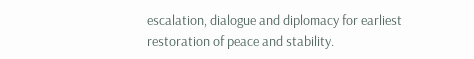escalation, dialogue and diplomacy for earliest restoration of peace and stability.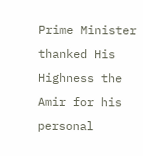Prime Minister thanked His Highness the Amir for his personal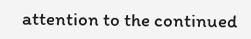attention to the continued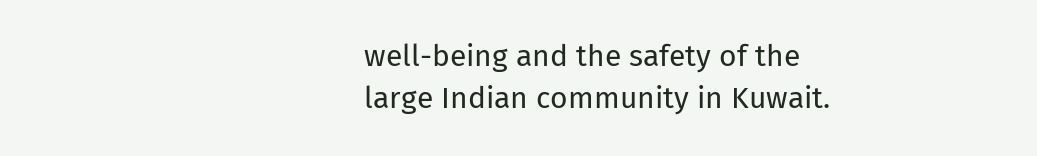well-being and the safety of the large Indian community in Kuwait.